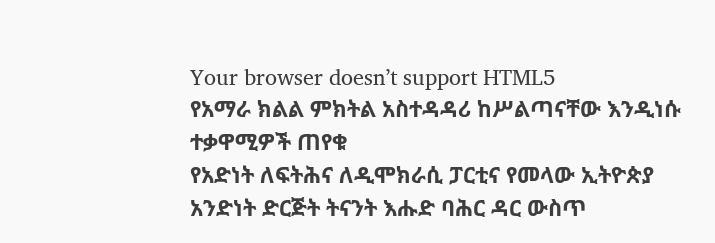Your browser doesn’t support HTML5
የአማራ ክልል ምክትል አስተዳዳሪ ከሥልጣናቸው እንዲነሱ ተቃዋሚዎች ጠየቁ
የአድነት ለፍትሕና ለዲሞክራሲ ፓርቲና የመላው ኢትዮጵያ አንድነት ድርጅት ትናንት እሑድ ባሕር ዳር ውስጥ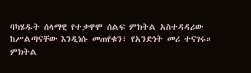ባካሄዱት ሰላማዊ የተቃዋሞ ሰልፍ ምክትል አስተዳዳሪው ከሥልጣናቸው እንዲነሱ መጠየቁን፣ የአንድነት መሪ ተናገሩ።
ምክትል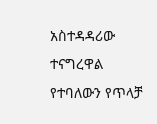አስተዳዳሪው ተናግረዋል የተባለውን የጥላቻ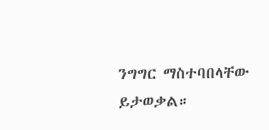ንግግር ማስተባበላቸው ይታወቃል።